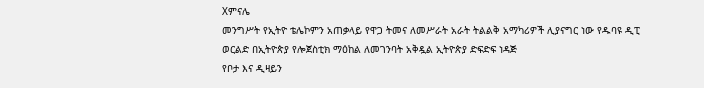Xምናሌ
መንግሥት የኢትዮ ቴሌኮምን አጠቃላይ የዋጋ ትመና ለመሥራት አራት ትልልቅ አማካሪዎች ሊያናግር ነው የዱባዩ ዲፒ ወርልድ በኢትዮጵያ የሎጀስቲክ ማዕከል ለመገንባት አቅዷል ኢትዮጵያ ድፍድፍ ነዳጅ
የቦታ እና ዲዛይን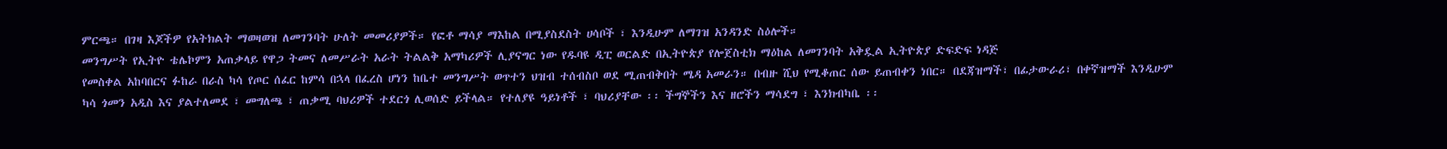ምርጫ። በገዛ እጆችዎ የአትክልት ማወዛወዝ ለመገንባት ሁለት መመሪያዎች። የፎቶ ማሳያ ማእከል በሚያስደስት ሀሳቦች ፣ እንዲሁም ለማገዝ አንዳንድ ስዕሎች።
መንግሥት የኢትዮ ቴሌኮምን አጠቃላይ የዋጋ ትመና ለመሥራት አራት ትልልቅ አማካሪዎች ሊያናግር ነው የዱባዩ ዲፒ ወርልድ በኢትዮጵያ የሎጀስቲክ ማዕከል ለመገንባት አቅዷል ኢትዮጵያ ድፍድፍ ነዳጅ
የመስቀል አከባበርና ፉከራ በራስ ካሳ የጦር ሰፈር ከምሳ በኋላ በፈረስ ሆነን ከቤተ መንግሥት ወጥተን ህዝብ ተሰብስቦ ወደ ሚጠብቅበት ሜዳ አመራን። በብዙ ሺህ የሚቆጠር ሰው ይጠብቀን ነበር። በደጃዝማች፣ በፊታውራሪ፣ በቀኛዝማች እንዲሁም
ካሳ ጎመን አዲስ እና ያልተለመደ ፣ መግለጫ ፣ ጠቃሚ ባህሪዎች ተደርጎ ሊወሰድ ይችላል። የተለያዩ ዓይነቶች ፣ ባህሪያቸው ፡፡ ችግኞችን እና ዘሮችን ማሳደግ ፣ እንክብካቤ ፡፡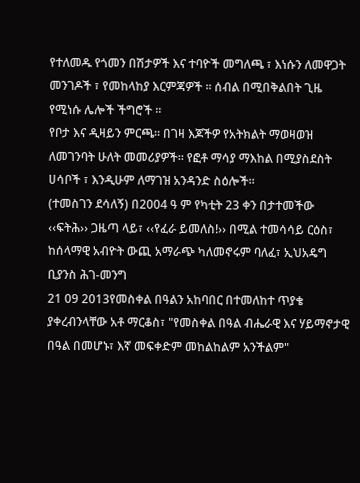የተለመዱ የጎመን በሽታዎች እና ተባዮች መግለጫ ፣ እነሱን ለመዋጋት መንገዶች ፣ የመከላከያ እርምጃዎች ፡፡ ሰብል በሚበቅልበት ጊዜ የሚነሱ ሌሎች ችግሮች ፡፡
የቦታ እና ዲዛይን ምርጫ። በገዛ እጆችዎ የአትክልት ማወዛወዝ ለመገንባት ሁለት መመሪያዎች። የፎቶ ማሳያ ማእከል በሚያስደስት ሀሳቦች ፣ እንዲሁም ለማገዝ አንዳንድ ስዕሎች።
(ተመስገን ደሳለኝ) በ2004 ዓ ም የካቲት 23 ቀን በታተመችው ‹‹ፍትሕ›› ጋዜጣ ላይ፣ ‹‹የፈራ ይመለስ!›› በሚል ተመሳሳይ ርዕስ፣ ከሰላማዊ አብዮት ውጪ አማራጭ ካለመኖሩም ባለፈ፣ ኢህአዴግ ቢያንስ ሕገ-መንግ
21 09 2013የመስቀል በዓልን አከባበር በተመለከተ ጥያቄ ያቀረብንላቸው አቶ ማርቆስ፣ "የመስቀል በዓል ብሔራዊ እና ሃይማኖታዊ በዓል በመሆኑ፣ እኛ መፍቀድም መከልከልም አንችልም"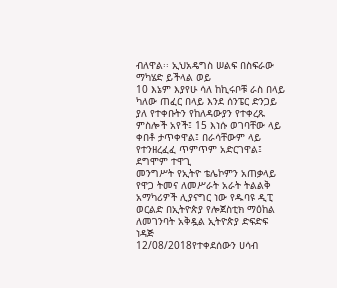ብለዋል፡፡ ኢህአዴግስ ሠልፍ በስፍራው ማካሄድ ይችላል ወይ
10 እኔም እያየሁ ሳለ ከኪሩቦቹ ራስ በላይ ካለው ጠፈር በላይ እንደ ሰንፔር ድንጋይ ያለ የተቀቡትን የከለዳውያን የተቀረጹ ምስሎች አየች፤ 15 እነሱ ወገባቸው ላይ ቀበቶ ታጥቀዋል፤ በራሳቸውም ላይ የተንዘረፈፈ ጥምጥም አድርገዋል፤ ደግሞም ተዋጊ
መንግሥት የኢትዮ ቴሌኮምን አጠቃላይ የዋጋ ትመና ለመሥራት አራት ትልልቅ አማካሪዎች ሊያናግር ነው የዱባዩ ዲፒ ወርልድ በኢትዮጵያ የሎጀስቲክ ማዕከል ለመገንባት አቅዷል ኢትዮጵያ ድፍድፍ ነዳጅ
12/08/2018የተቀደሰውን ሀሳብ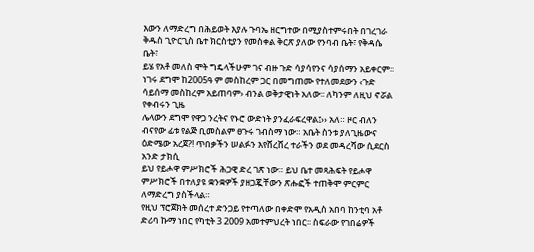እውን ለማድረግ በሕይወት እያሉ ጉባኤ ዘርግተው በሚያስተምሩበት በገረገራ ቅዱስ ጊዮርጊስ ቤተ ክርስቲያን የመስቀል ቅርጽ ያለው የንባብ ቤት፣ የቅዳሴ ቤት፣
ይሄ የአቶ መለስ ሞት ግዴላችሁም ገና ብዙ ጉድ ሳያሳየንና ሳያሰማን አይቀርም፡፡ ነገሩ ደግሞ ከ2005ዓ ም መስከረም ጋር በመግጠሙ የተለመደውን ‹ጉድ ሳይሰማ መስከረም አይጠባም› ብንል ወቅታዊነት አለው፡፡ ለካንም ለዚህ ኖሯል የቀብሩን ጊዜ
ሌላውን ደግሞ የዋጋ ንረትና የኑሮ ውድነት ያንፈራፍረዋል፤›› አለ። ዞር ብለን ብናየው ፊቱ የልጅ ቢመስልም ፀጉሩ ገብስማ ነው። አቤት ስንቱ ያለጊዜውና ዕድሜው አረጀ?! ጥበቃችን ሠልፉን እየሸረሸረ ተራችን ወደ መዳረሻው ሲደርስ አንድ ታክሲ
ይህ የይሖዋ ምሥክሮች ሕጋዊ ድረ ገጽ ነው። ይህ ቤተ መጻሕፍት የይሖዋ ምሥክሮች በተለያዩ ቋንቋዎች ያዘጋጇቸውን ጽሑፎች ተጠቅሞ ምርምር ለማድረግ ያስችላል።
የዚህ ፕሮጀክት መሰረተ ድንጋይ የተጣለው በቀድሞ የአዲስ አበባ ከንቲባ አቶ ድሪባ ኩማ ነበር የካቲት 3 2009 አመተምህረት ነበር፡፡ ስፍራው የገበሬዎች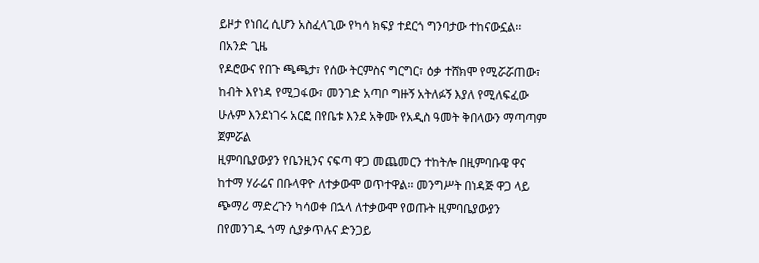ይዞታ የነበረ ሲሆን አስፈላጊው የካሳ ክፍያ ተደርጎ ግንባታው ተከናውኗል፡፡ በአንድ ጊዜ
የዶሮውና የበጉ ጫጫታ፣ የሰው ትርምስና ግርግር፣ ዕቃ ተሸክሞ የሚሯሯጠው፣ ከብት እየነዳ የሚጋፋው፣ መንገድ አጣቦ ግዙኝ አትለፉኝ እያለ የሚለፍፈው ሁሉም እንደነገሩ አርፎ በየቤቱ እንደ አቅሙ የአዲስ ዓመት ቅበላውን ማጣጣም ጀምሯል
ዚምባቤያውያን የቤንዚንና ናፍጣ ዋጋ መጨመርን ተከትሎ በዚምባቡዌ ዋና ከተማ ሃራሬና በቡላዋዮ ለተቃውሞ ወጥተዋል፡፡ መንግሥት በነዳጅ ዋጋ ላይ ጭማሪ ማድረጉን ካሳወቀ በኋላ ለተቃውሞ የወጡት ዚምባቤያውያን በየመንገዱ ጎማ ሲያቃጥሉና ድንጋይ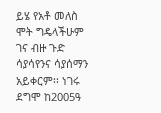ይሄ የአቶ መለስ ሞት ግዴላችሁም ገና ብዙ ጉድ ሳያሳየንና ሳያሰማን አይቀርም፡፡ ነገሩ ደግሞ ከ2005ዓ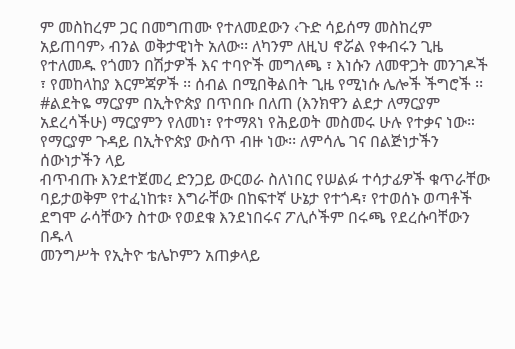ም መስከረም ጋር በመግጠሙ የተለመደውን ‹ጉድ ሳይሰማ መስከረም አይጠባም› ብንል ወቅታዊነት አለው፡፡ ለካንም ለዚህ ኖሯል የቀብሩን ጊዜ
የተለመዱ የጎመን በሽታዎች እና ተባዮች መግለጫ ፣ እነሱን ለመዋጋት መንገዶች ፣ የመከላከያ እርምጃዎች ፡፡ ሰብል በሚበቅልበት ጊዜ የሚነሱ ሌሎች ችግሮች ፡፡
#ልደትዬ ማርያም በኢትዮጵያ በጥበቡ በለጠ (እንክዋን ልደታ ለማርያም አደረሳችሁ) ማርያምን የለመነ፣ የተማጸነ የሕይወት መስመሩ ሁሉ የተቃና ነው። የማርያም ጉዳይ በኢትዮጵያ ውስጥ ብዙ ነው፡፡ ለምሳሌ ገና በልጅነታችን ሰውነታችን ላይ
ብጥብጡ እንደተጀመረ ድንጋይ ውርወራ ስለነበር የሠልፉ ተሳታፊዎች ቁጥራቸው ባይታወቅም የተፈነከቱ፣ እግራቸው በከፍተኛ ሁኔታ የተጎዳ፣ የተወሰኑ ወጣቶች ደግሞ ራሳቸውን ስተው የወደቁ እንደነበሩና ፖሊሶችም በሩጫ የደረሱባቸውን በዱላ
መንግሥት የኢትዮ ቴሌኮምን አጠቃላይ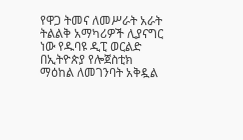የዋጋ ትመና ለመሥራት አራት ትልልቅ አማካሪዎች ሊያናግር ነው የዱባዩ ዲፒ ወርልድ በኢትዮጵያ የሎጀስቲክ ማዕከል ለመገንባት አቅዷል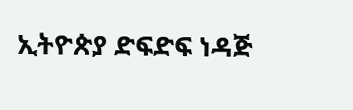ኢትዮጵያ ድፍድፍ ነዳጅ